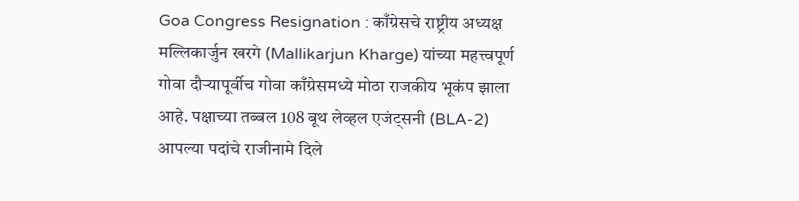Goa Congress Resignation : काँग्रेसचे राष्ट्रीय अध्यक्ष मल्लिकार्जुन खरगे (Mallikarjun Kharge) यांच्या महत्त्वपूर्ण गोवा दौऱ्यापूर्वीच गोवा काँग्रेसमध्ये मोठा राजकीय भूकंप झाला आहे. पक्षाच्या तब्बल 108 बूथ लेव्हल एजंट्सनी (BLA-2) आपल्या पदांचे राजीनामे दिले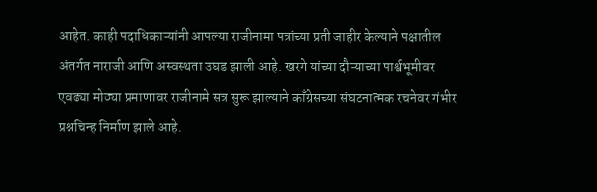आहेत. काही पदाधिकाऱ्यांनी आपल्या राजीनामा पत्रांच्या प्रती जाहीर केल्याने पक्षातील अंतर्गत नाराजी आणि अस्वस्थता उघड झाली आहे. खरगे यांच्या दौऱ्याच्या पार्श्वभूमीवर एवढ्या मोठ्या प्रमाणावर राजीनामे सत्र सुरू झाल्याने काँग्रेसच्या संघटनात्मक रचनेवर गंभीर प्रश्नचिन्ह निर्माण झाले आहे.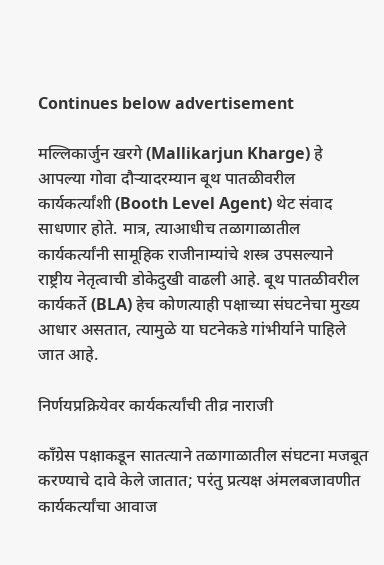Continues below advertisement

मल्लिकार्जुन खरगे (Mallikarjun Kharge) हे आपल्या गोवा दौऱ्यादरम्यान बूथ पातळीवरील कार्यकर्त्यांशी (Booth Level Agent) थेट संवाद साधणार होते. मात्र, त्याआधीच तळागाळातील कार्यकर्त्यांनी सामूहिक राजीनाम्यांचे शस्त्र उपसल्याने राष्ट्रीय नेतृत्वाची डोकेदुखी वाढली आहे. बूथ पातळीवरील कार्यकर्ते (BLA) हेच कोणत्याही पक्षाच्या संघटनेचा मुख्य आधार असतात, त्यामुळे या घटनेकडे गांभीर्याने पाहिले जात आहे.

निर्णयप्रक्रियेवर कार्यकर्त्यांची तीव्र नाराजी

काँग्रेस पक्षाकडून सातत्याने तळागाळातील संघटना मजबूत करण्याचे दावे केले जातात; परंतु प्रत्यक्ष अंमलबजावणीत कार्यकर्त्यांचा आवाज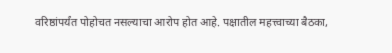वरिष्ठांपर्यंत पोहोचत नसल्याचा आरोप होत आहे. पक्षातील महत्त्वाच्या बैठका,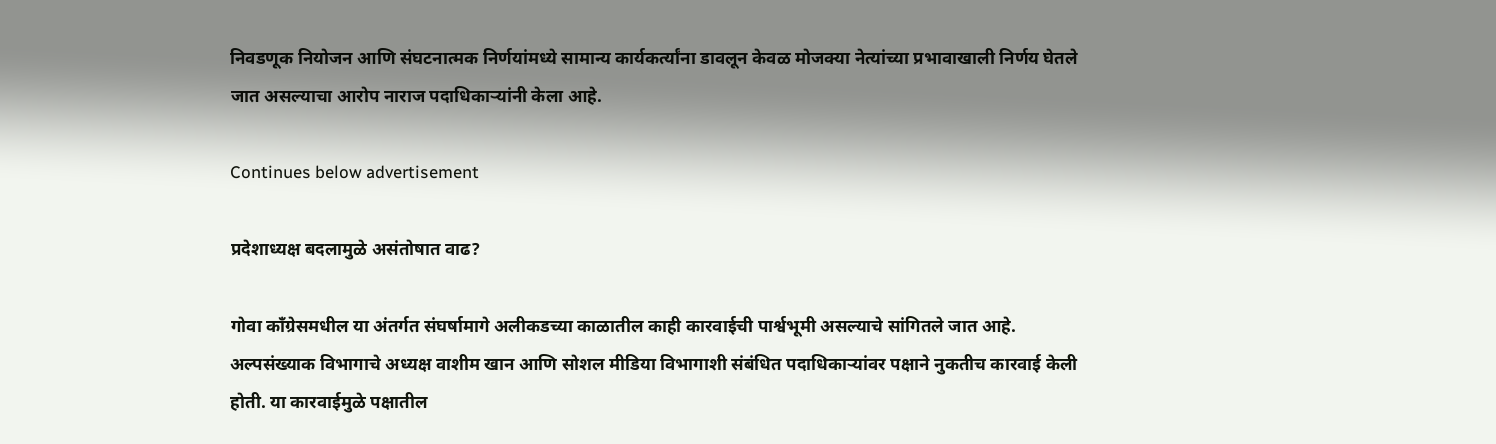निवडणूक नियोजन आणि संघटनात्मक निर्णयांमध्ये सामान्य कार्यकर्त्यांना डावलून केवळ मोजक्या नेत्यांच्या प्रभावाखाली निर्णय घेतले जात असल्याचा आरोप नाराज पदाधिकाऱ्यांनी केला आहे.

Continues below advertisement

प्रदेशाध्यक्ष बदलामुळे असंतोषात वाढ?

गोवा काँग्रेसमधील या अंतर्गत संघर्षामागे अलीकडच्या काळातील काही कारवाईची पार्श्वभूमी असल्याचे सांगितले जात आहे. अल्पसंख्याक विभागाचे अध्यक्ष वाशीम खान आणि सोशल मीडिया विभागाशी संबंधित पदाधिकाऱ्यांवर पक्षाने नुकतीच कारवाई केली होती. या कारवाईमुळे पक्षातील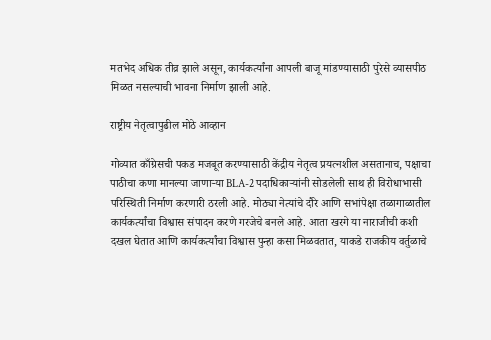मतभेद अधिक तीव्र झाले असून, कार्यकर्त्यांना आपली बाजू मांडण्यासाठी पुरेसे व्यासपीठ मिळत नसल्याची भावना निर्माण झाली आहे.

राष्ट्रीय नेतृत्वापुढील मोठे आव्हान

गोव्यात काँग्रेसची पकड मजबूत करण्यासाठी केंद्रीय नेतृत्व प्रयत्नशील असतानाच, पक्षाचा पाठीचा कणा मानल्या जाणाऱ्या BLA-2 पदाधिकाऱ्यांनी सोडलेली साथ ही विरोधाभासी परिस्थिती निर्माण करणारी ठरली आहे. मोठ्या नेत्यांचे दौरे आणि सभांपेक्षा तळागाळातील कार्यकर्त्यांचा विश्वास संपादन करणे गरजेचे बनले आहे. आता खरगे या नाराजीची कशी दखल घेतात आणि कार्यकर्त्यांचा विश्वास पुन्हा कसा मिळवतात, याकडे राजकीय वर्तुळाचे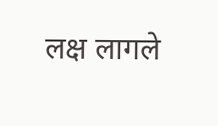लक्ष लागले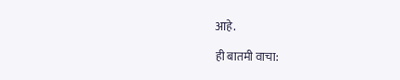आहे.

ही बातमी वाचा: